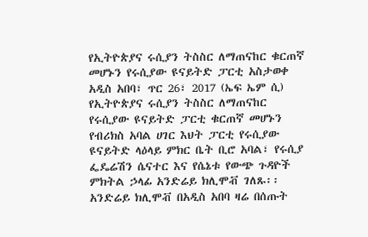የኢትዮጵያና ሩሲያን ትስስር ለማጠናከር ቁርጠኛ መሆኑን የሩሲያው ዩናይትድ ፓርቲ አስታወቀ
አዲስ አበባ፣ ጥር 26፣ 2017 (ኤፍ ኤም ሲ) የኢትዮጵያና ሩሲያን ትስስር ለማጠናከር የሩሲያው ዩናይትድ ፓርቲ ቁርጠኛ መሆኑን የብሪክስ አባል ሀገር እህት ፓርቲ የሩሲያው ዩናይትድ ላዕላይ ምክር ቤት ቢሮ አባል፣ የሩሲያ ፌዴሬሽን ሴናተር እና የሴኔቱ የውጭ ጉዳዮች ምክትል ኃላፊ አንድሬይ ክሊሞቭ ገለጹ፡፡
አንድሬይ ክሊሞቭ በአዲስ አበባ ዛሬ በሰጡት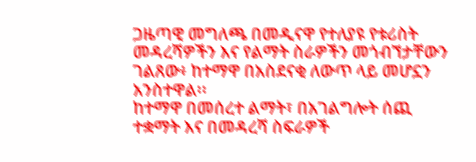ጋዜጣዊ መግለጫ በመዲናዋ የተለያዩ የቱሪስት መዳረሻዎችን እና የልማት ስራዎችን መጎብኘታቸውን ገልጸው፥ ከተማዋ በአስደናቂ ለውጥ ላይ መሆኗን አንስተዋል፡፡
ከተማዋ በመሰረተ ልማት፣ በአገልግሎት ሰጪ ተቋማት እና በመዳረሻ ስፍራዎች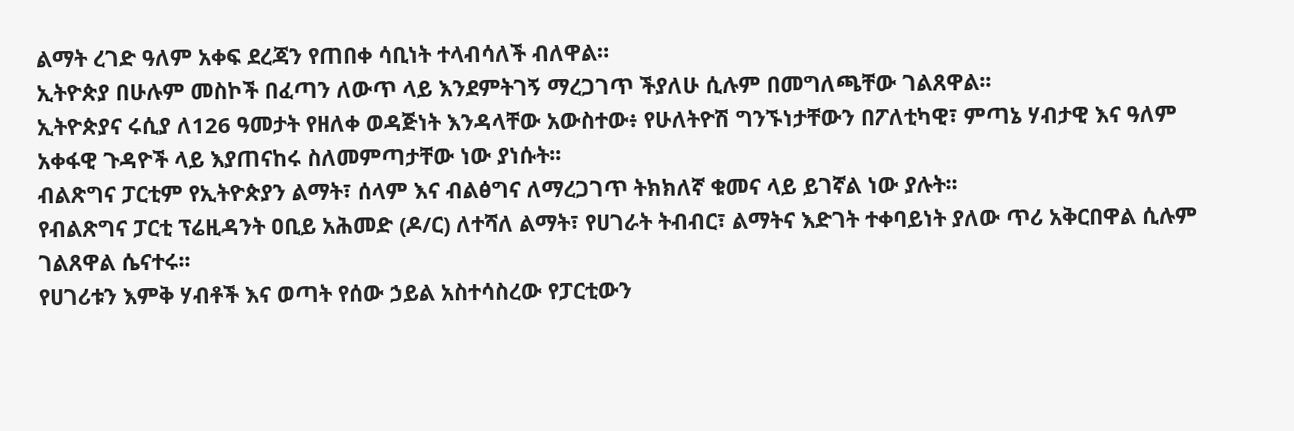ልማት ረገድ ዓለም አቀፍ ደረጃን የጠበቀ ሳቢነት ተላብሳለች ብለዋል።
ኢትዮጵያ በሁሉም መስኮች በፈጣን ለውጥ ላይ እንደምትገኝ ማረጋገጥ ችያለሁ ሲሉም በመግለጫቸው ገልጸዋል፡፡
ኢትዮጵያና ሩሲያ ለ126 ዓመታት የዘለቀ ወዳጅነት እንዳላቸው አውስተው፥ የሁለትዮሽ ግንኙነታቸውን በፖለቲካዊ፣ ምጣኔ ሃብታዊ እና ዓለም አቀፋዊ ጉዳዮች ላይ እያጠናከሩ ስለመምጣታቸው ነው ያነሱት፡፡
ብልጽግና ፓርቲም የኢትዮጵያን ልማት፣ ሰላም እና ብልፅግና ለማረጋገጥ ትክክለኛ ቁመና ላይ ይገኛል ነው ያሉት፡፡
የብልጽግና ፓርቲ ፕሬዚዳንት ዐቢይ አሕመድ (ዶ/ር) ለተሻለ ልማት፣ የሀገራት ትብብር፣ ልማትና እድገት ተቀባይነት ያለው ጥሪ አቅርበዋል ሲሉም ገልጸዋል ሴናተሩ፡፡
የሀገሪቱን እምቅ ሃብቶች እና ወጣት የሰው ኃይል አስተሳስረው የፓርቲውን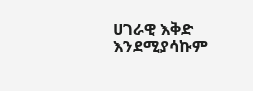ሀገራዊ እቅድ እንደሚያሳኩም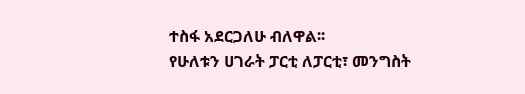ተስፋ አደርጋለሁ ብለዋል፡፡
የሁለቱን ሀገራት ፓርቲ ለፓርቲ፣ መንግስት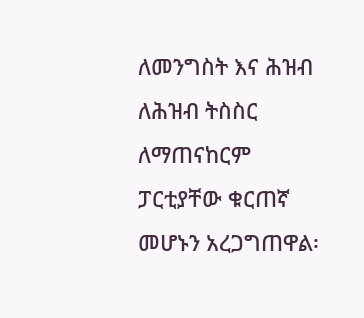ለመንግስት እና ሕዝብ ለሕዝብ ትስስር ለማጠናከርም ፓርቲያቸው ቁርጠኛ መሆኑን አረጋግጠዋል፡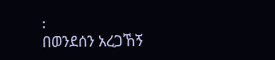፡
በወንደሰን አረጋኸኝ